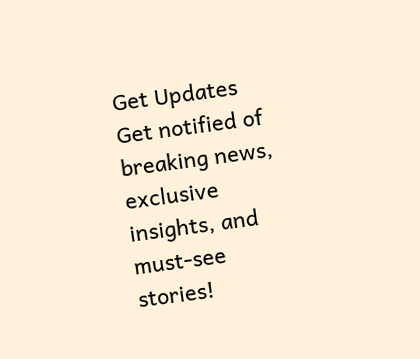Get Updates
Get notified of breaking news, exclusive insights, and must-see stories!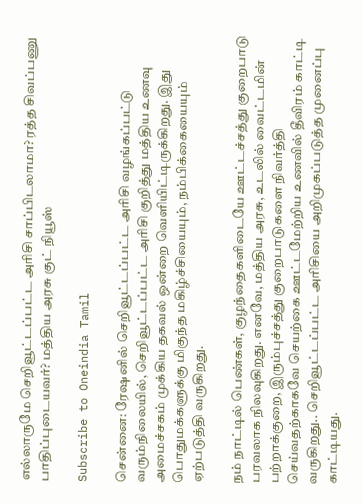எல்லாருமே செறிவூட்டப்பட்ட அரிசி சாப்பிடலாமா? ரத்த சிவப்பணு பாதிப்புடையவர்? மத்திய அரசு குட் நியூஸ்

Subscribe to Oneindia Tamil

சென்னை: ரேஷனில் செறிவூட்டப்பட்ட அரிசி வழங்கப்பட்டு வரும்நிலையில், செறிவூட்டப்பட்ட அரிசி குறித்து மத்திய உணவு அமைச்சகம் முக்கிய தகவல் ஒன்றை வெளியிட்டிருக்கிறது. இது பொதுமக்களுக்கு மிகுந்த மகிழ்ச்சியையும், நம்பிக்கையையும் ஏற்படுத்தி வருகிறது.

நம் நாட்டில் பெண்கள், குழந்தைகளிடையே ஊட்டச்சத்து குறைபாடு பரவலாக நிலவுகிறது. எனவே, மத்திய அரசு, உடலில் வைட்டமின் பற்றாக்குறை, இரும்புச்சத்து குறைபாடுகளை நிவர்த்தி செய்வதற்காகவே செயற்கை ஊட்டமேற்றிய உணவில் தீவிரம் காட்டி வருகிறது.. செறிவூட்டப்பட்ட அரிசியை அறிமுகப்படுத்த முனைப்பு காட்டியது.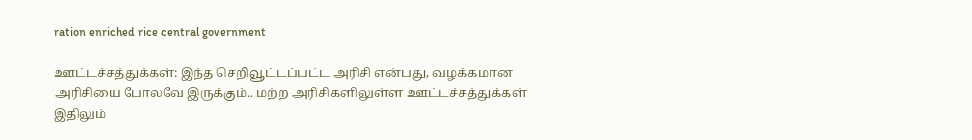ration enriched rice central government

ஊட்டச்சத்துக்கள்: இந்த செறிவூட்டப்பட்ட அரிசி என்பது, வழக்கமான அரிசியை போலவே இருக்கும்.. மற்ற அரிசிகளிலுள்ள ஊட்டச்சத்துக்கள் இதிலும்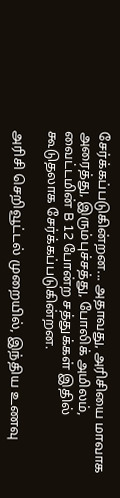சேர்க்கப்படுகின்றன... அதாவது, அரிசியை மாவாக அரைத்து, இரும்புச்சத்து, போலிக் அமிலம், வைட்டமின் B 12 போன்ற சத்துக்கள் இதில் கூடுதலாக சேர்க்கப்படுகின்றன.

அரிசி செறிவூட்டல் முறையில், இந்திய உணவு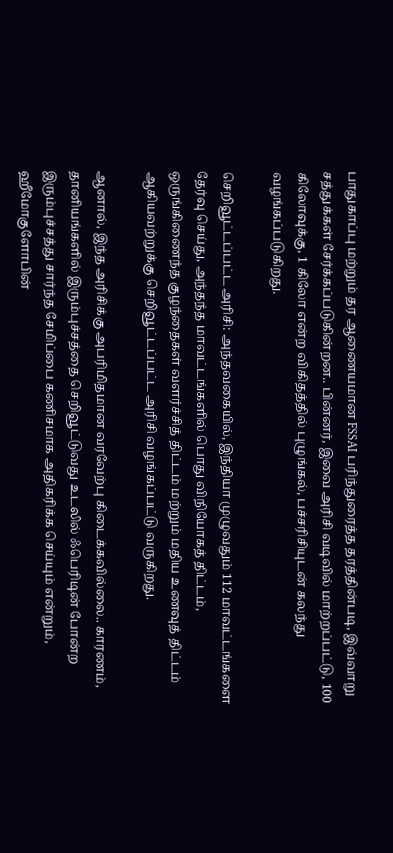பாதுகாப்பு மற்றும் தர ஆணையமான FSSAI பரிந்துரைத்த தரத்தின்படி, இவ்வாறு சத்துக்கள் சேர்க்கப்படுகின்றன.. பின்னர், இவை அரிசி வடிவில் மாற்றப்பட்டு, 100 கிலோவுக்கு, 1 கிலோ என்ற விகிதத்தில் புழுங்கல், பச்சரிசியுடன் கலந்து வழங்கப்படுகிறது.

செறிவூட்டப்பட்ட அரிசி: அந்தவகையில், இந்தியா முழுவதும் 112 மாவட்டங்களை தேர்வு செய்து, அந்தந்த மாவட்டங்களில் பொது விநியோகத் திட்டம், ஒருங்கிணைந்த குழந்தைகள் வளர்ச்சித் திட்டம் மற்றும் மதிய உணவுத் திட்டம் ஆகியவற்றுக்கு செறிவூட்டப்பட்ட அரிசி வழங்கப்பட்டு வருகிறது.

ஆனால், இந்த அரிசிக்கு அபரிமிதமான வரவேற்பு கிடைக்கவில்லை.. காரணம், தானியங்களில் இரும்புச்சத்தை செறிவூட்டுவது உடலில் ஃபெரிடின் போன்ற இரும்புச்சத்து சார்ந்த சேமிப்பை கணிசமாக அதிகரிக்க செய்யும் என்றும், ஹீமோகுளோபின்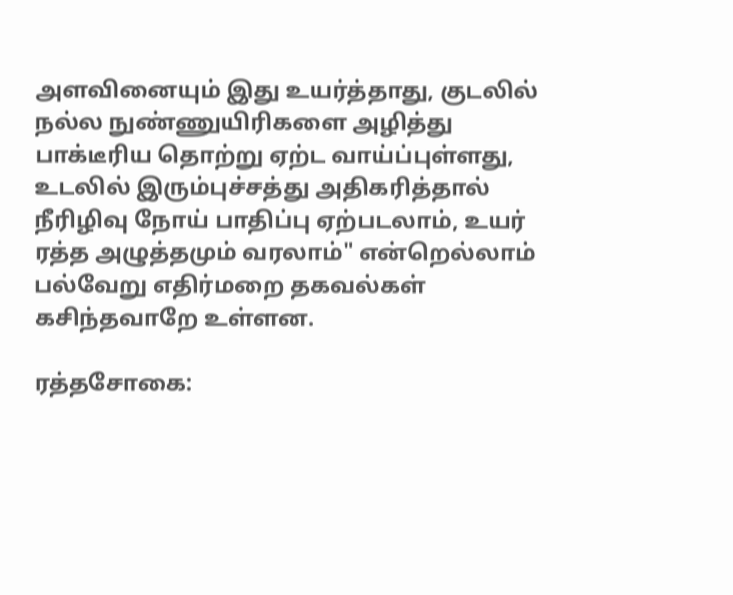அளவினையும் இது உயர்த்தாது, குடலில் நல்ல நுண்ணுயிரிகளை அழித்து பாக்டீரிய தொற்று ஏற்ட வாய்ப்புள்ளது, உடலில் இரும்புச்சத்து அதிகரித்தால் நீரிழிவு நோய் பாதிப்பு ஏற்படலாம், உயர் ரத்த அழுத்தமும் வரலாம்" என்றெல்லாம் பல்வேறு எதிர்மறை தகவல்கள் கசிந்தவாறே உள்ளன.

ரத்தசோகை: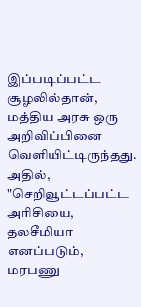இப்படிப்பட்ட சூழலில்தான், மத்திய அரசு ஒரு அறிவிப்பினை வெளியிட்டிருந்தது. அதில், "செறிவூட்டப்பட்ட அரிசியை, தலசீமியா எனப்படும், மரபணு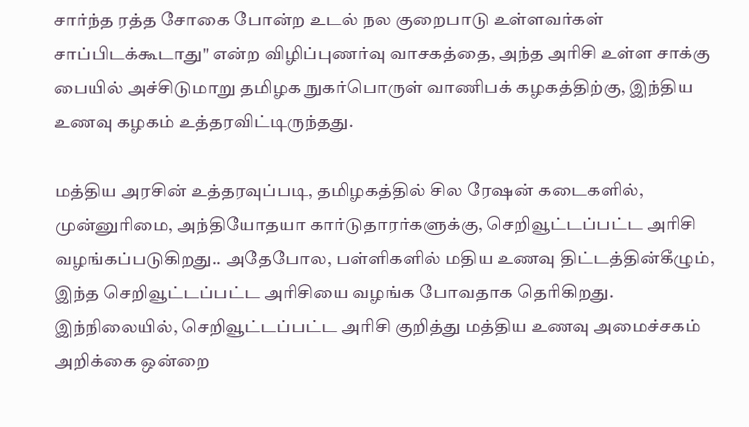சார்ந்த ரத்த சோகை போன்ற உடல் நல குறைபாடு உள்ளவர்கள் சாப்பிடக்கூடாது" என்ற விழிப்புணர்வு வாசகத்தை, அந்த அரிசி உள்ள சாக்கு பையில் அச்சிடுமாறு தமிழக நுகர்பொருள் வாணிபக் கழகத்திற்கு, இந்திய உணவு கழகம் உத்தரவிட்டிருந்தது.

மத்திய அரசின் உத்தரவுப்படி, தமிழகத்தில் சில ரேஷன் கடைகளில், முன்னுரிமை, அந்தியோதயா கார்டுதாரர்களுக்கு, செறிவூட்டப்பட்ட அரிசி வழங்கப்படுகிறது.. அதேபோல, பள்ளிகளில் மதிய உணவு திட்டத்தின்கீழும், இந்த செறிவூட்டப்பட்ட அரிசியை வழங்க போவதாக தெரிகிறது. இந்நிலையில், செறிவூட்டப்பட்ட அரிசி குறித்து மத்திய உணவு அமைச்சகம் அறிக்கை ஒன்றை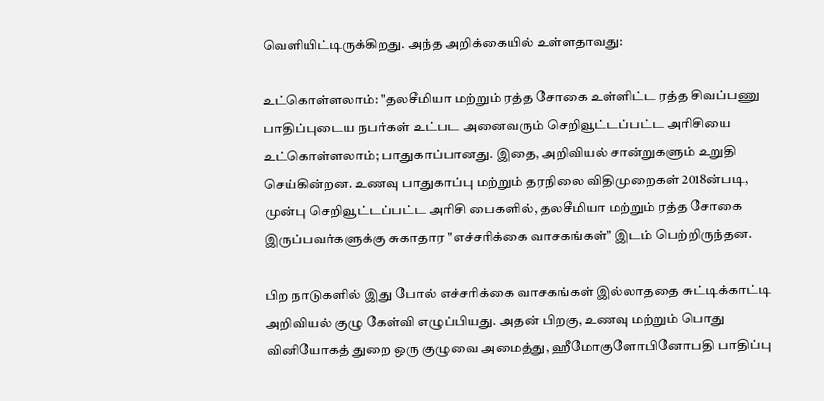வெளியிட்டிருக்கிறது. அந்த அறிக்கையில் உள்ளதாவது:

உட்கொள்ளலாம்: "தலசீமியா மற்றும் ரத்த சோகை உள்ளிட்ட ரத்த சிவப்பணு பாதிப்புடைய நபர்கள் உட்பட அனைவரும் செறிவூட்டப்பட்ட அரிசியை உட்கொள்ளலாம்; பாதுகாப்பானது. இதை, அறிவியல் சான்றுகளும் உறுதி செய்கின்றன. உணவு பாதுகாப்பு மற்றும் தரநிலை விதிமுறைகள் 2018ன்படி, முன்பு செறிவூட்டப்பட்ட அரிசி பைகளில், தலசீமியா மற்றும் ரத்த சோகை இருப்பவர்களுக்கு சுகாதார "எச்சரிக்கை வாசகங்கள்" இடம் பெற்றிருந்தன.

பிற நாடுகளில் இது போல் எச்சரிக்கை வாசகங்கள் இல்லாததை சுட்டிக்காட்டி அறிவியல் குழு கேள்வி எழுப்பியது. அதன் பிறகு, உணவு மற்றும் பொது வினியோகத் துறை ஒரு குழுவை அமைத்து, ஹீமோகுளோபினோபதி பாதிப்பு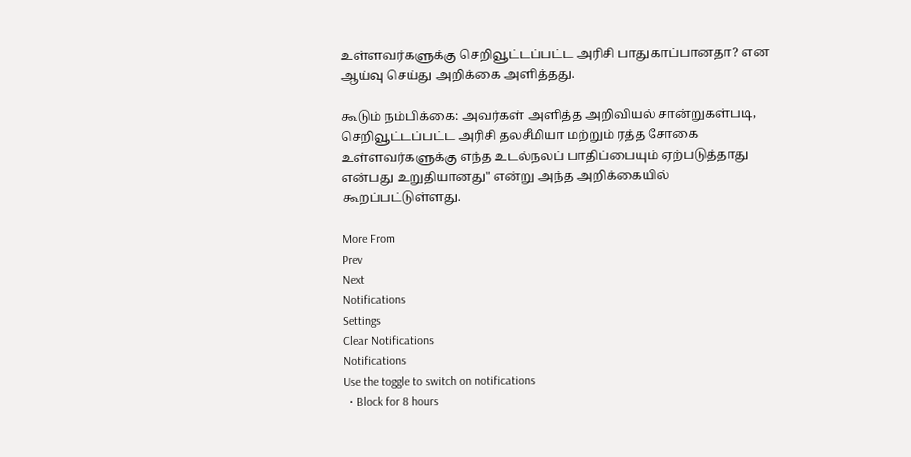உள்ளவர்களுக்கு செறிவூட்டப்பட்ட அரிசி பாதுகாப்பானதா? என ஆய்வு செய்து அறிக்கை அளித்தது.

கூடும் நம்பிக்கை: அவர்கள் அளித்த அறிவியல் சான்றுகள்படி, செறிவூட்டப்பட்ட அரிசி தலசீமியா மற்றும் ரத்த சோகை உள்ளவர்களுக்கு எந்த உடல்நலப் பாதிப்பையும் ஏற்படுத்தாது என்பது உறுதியானது" என்று அந்த அறிக்கையில் கூறப்பட்டுள்ளது.

More From
Prev
Next
Notifications
Settings
Clear Notifications
Notifications
Use the toggle to switch on notifications
  • Block for 8 hours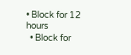• Block for 12 hours
  • Block for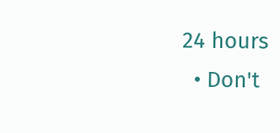24 hours
  • Don't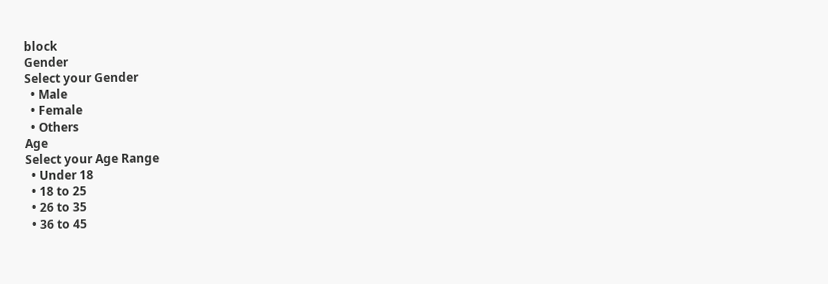block
Gender
Select your Gender
  • Male
  • Female
  • Others
Age
Select your Age Range
  • Under 18
  • 18 to 25
  • 26 to 35
  • 36 to 45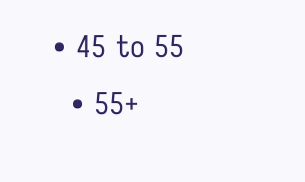• 45 to 55
  • 55+